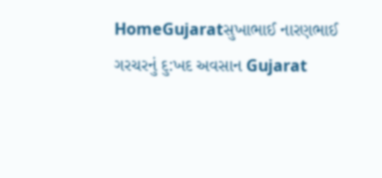HomeGujaratસુખાભાઈ નારણભાઈ ગરચરનું દુ:ખદ અવસાન Gujarat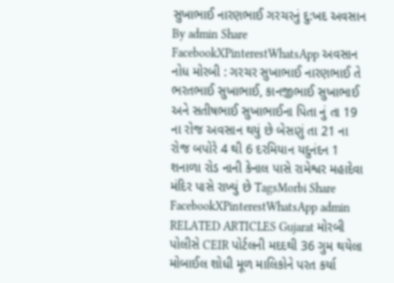સુખાભાઈ નારણભાઈ ગરચરનું દુ:ખદ અવસાન By admin Share FacebookXPinterestWhatsApp અવસાન નોધ મોરબી : ગરચર સુખાભાઈ નારણભાઈ તે ભરતભાઈ સુખાભાઈ, કાનજીભાઈ સુખાભાઈ અને સતીષભાઈ સુખાભાઈના પિતા નું તા 19 ના રોજ અવસાન થયું છે બેસણું તા 21 ના રોજ બપોરે 4 થી 6 દરમિયાન યદુનંદન 1 શનાળા રોડ નાની કેનાલ પાસે રામેશ્વર મહાદેવા મંદિર પાસે રાખ્યું છે TagsMorbi Share FacebookXPinterestWhatsApp admin RELATED ARTICLES Gujarat મોરબી પોલીસે CEIR પોર્ટલની મદદથી 36 ગુમ થયેલા મોબાઈલ શોધી મૂળ માલિકોને પરત કર્યા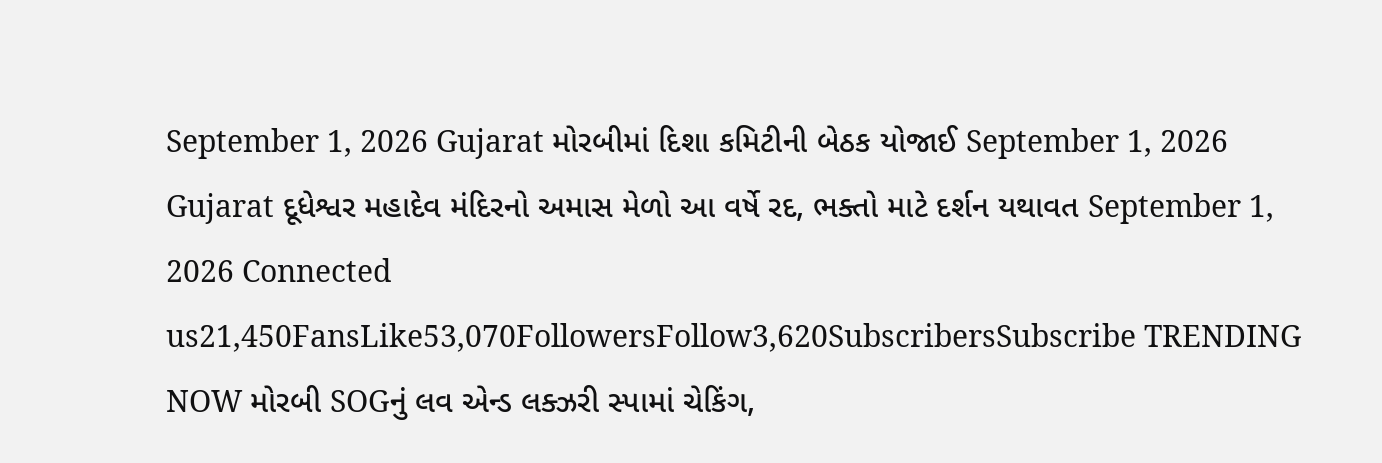September 1, 2026 Gujarat મોરબીમાં દિશા કમિટીની બેઠક યોજાઈ September 1, 2026 Gujarat દૂધેશ્વર મહાદેવ મંદિરનો અમાસ મેળો આ વર્ષે રદ, ભક્તો માટે દર્શન યથાવત September 1, 2026 Connected us21,450FansLike53,070FollowersFollow3,620SubscribersSubscribe TRENDING NOW મોરબી SOGનું લવ એન્ડ લક્ઝરી સ્પામાં ચેકિંગ,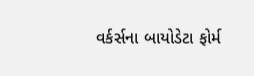વર્કર્સના બાયોડેટા ફોર્મ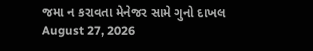જમા ન કરાવતા મેનેજર સામે ગુનો દાખલ August 27, 2026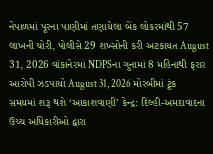નેપાળમાં પૂરના પાણીમાં તણાયેલા બેંક લોકરમાંથી 57 લાખની ચોરી, પોલીસે 29 શખ્સોની કરી અટકાયત August 31, 2026 વાંકાનેરમાં NDPSના ગુનામાં 8 મહિનાથી ફરાર આરોપી ઝડપાયો August 31, 2026 મોરબીમાં ટૂંક સમયમાં શરૂ થશે ‘આકાશવાણી’ કેન્દ્ર: દિલ્હી-અમદાવાદના ઉચ્ચ અધિકારીઓ દ્વારા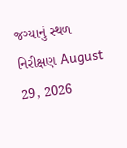જગ્યાનું સ્થળ નિરીક્ષણ August 29, 2026